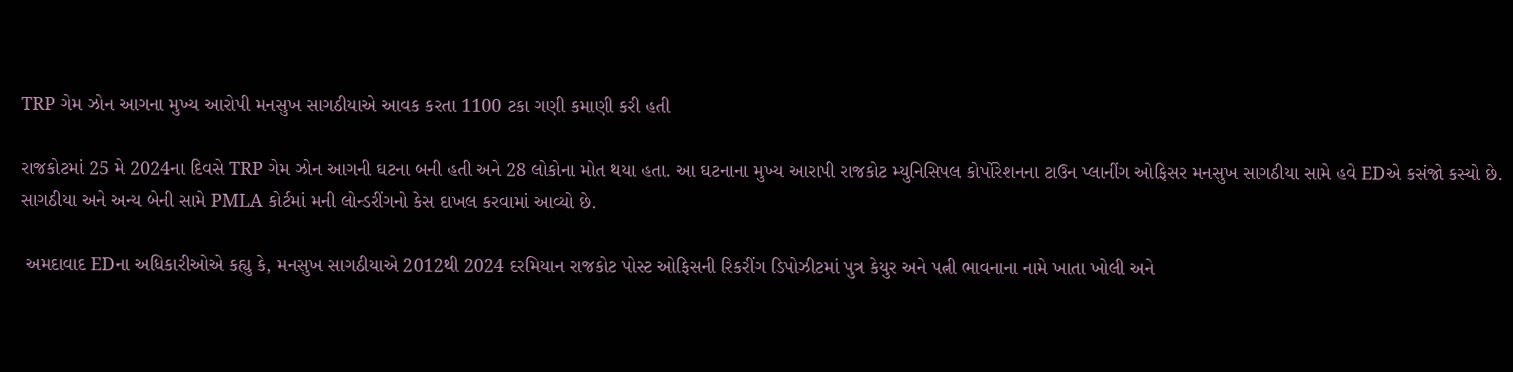TRP ગેમ ઝોન આગના મુખ્ય આરોપી મનસુખ સાગઠીયાએ આવક કરતા 1100 ટકા ગણી કમાણી કરી હતી

રાજકોટમાં 25 મે 2024ના દિવસે TRP ગેમ ઝોન આગની ઘટના બની હતી અને 28 લોકોના મોત થયા હતા. આ ઘટનાના મુખ્ય આરાપી રાજકોટ મ્યુનિસિપલ કોર્પોરેશનના ટાઉન પ્લાનીંગ ઓફિસર મનસુખ સાગઠીયા સામે હવે EDએ કસંજો કસ્યો છે. સાગઠીયા અને અન્ય બેની સામે PMLA કોર્ટમાં મની લોન્ડરીંગનો કેસ દાખલ કરવામાં આવ્યો છે.

 અમદાવાદ EDના અધિકારીઓએ કહ્યુ કે, મનસુખ સાગઠીયાએ 2012થી 2024 દરમિયાન રાજકોટ પોસ્ટ ઓફિસની રિકરીંગ ડિપોઝીટમાં પુત્ર કેયુર અને પત્ની ભાવનાના નામે ખાતા ખોલી અને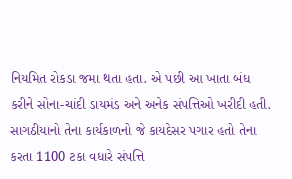નિયમિત રોકડા જમા થતા હતા. એ પછી આ ખાતા બંધ કરીને સોના-ચાંદી ડાયમંડ અને અનેક સંપત્તિઓ ખરીદી હતી. સાગઠીયાનો તેના કાર્યકાળનો જે કાયદેસર પગાર હતો તેના કરતા 1100 ટકા વધારે સંપત્તિ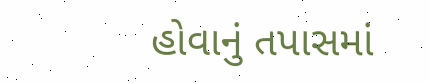હોવાનું તપાસમાં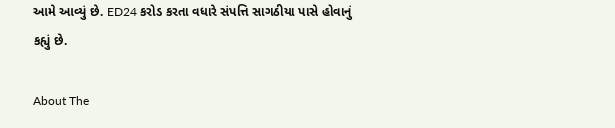આમે આવ્યું છે. ED24 કરોડ કરતા વધારે સંપત્તિ સાગઠીયા પાસે હોવાનું કહ્યું છે.

About The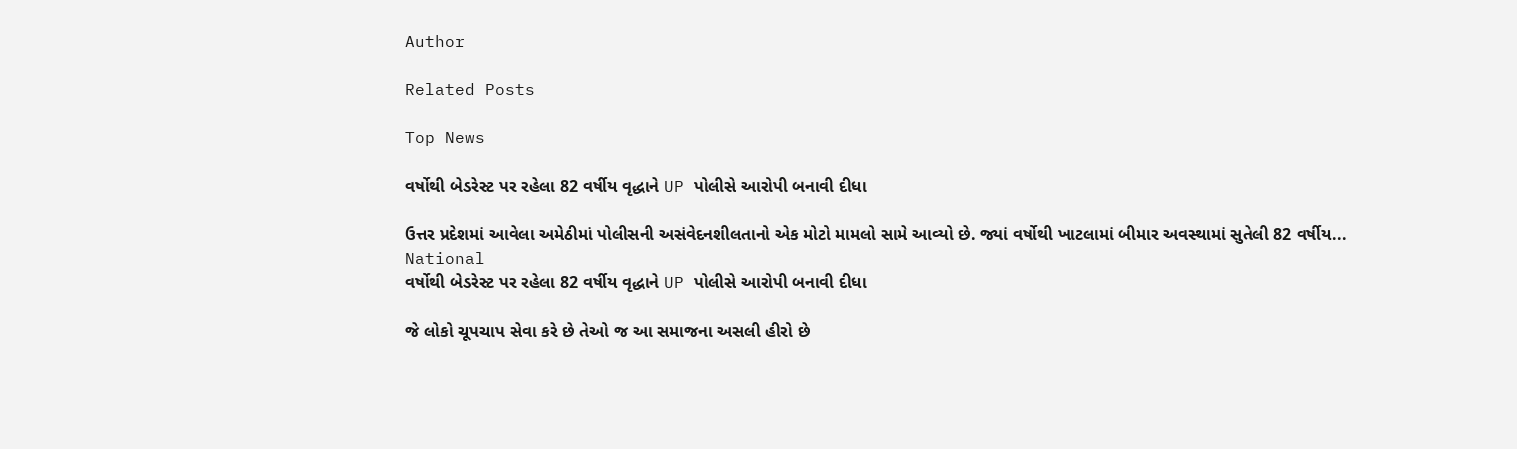Author

Related Posts

Top News

વર્ષોથી બેડરેસ્ટ પર રહેલા 82 વર્ષીય વૃદ્ધાને UP પોલીસે આરોપી બનાવી દીધા

ઉત્તર પ્રદેશમાં આવેલા અમેઠીમાં પોલીસની અસંવેદનશીલતાનો એક મોટો મામલો સામે આવ્યો છે. જ્યાં વર્ષોથી ખાટલામાં બીમાર અવસ્થામાં સુતેલી 82 વર્ષીય...
National
વર્ષોથી બેડરેસ્ટ પર રહેલા 82 વર્ષીય વૃદ્ધાને UP પોલીસે આરોપી બનાવી દીધા

જે લોકો ચૂપચાપ સેવા કરે છે તેઓ જ આ સમાજના અસલી હીરો છે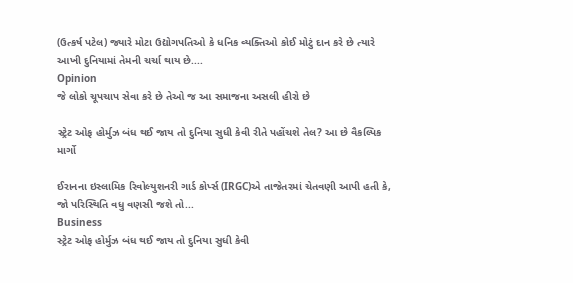(ઉત્કર્ષ પટેલ) જ્યારે મોટા ઉદ્યોગપતિઓ કે ધનિક વ્યક્તિઓ કોઈ મોટું દાન કરે છે ત્યારે આખી દુનિયામાં તેમની ચર્ચા થાય છે....
Opinion
જે લોકો ચૂપચાપ સેવા કરે છે તેઓ જ આ સમાજના અસલી હીરો છે

સ્ટ્રેટ ઓફ હોર્મુઝ બંધ થઈ જાય તો દુનિયા સુધી કેવી રીતે પહોંચશે તેલ? આ છે વૈકલ્પિક માર્ગો

ઈરાનના ઇસ્લામિક રિવોલ્યુશનરી ગાર્ડ કોર્પ્સ (IRGC)એ તાજેતરમાં ચેતવણી આપી હતી કે, જો પરિસ્થિતિ વધુ વણસી જશે તો...
Business
સ્ટ્રેટ ઓફ હોર્મુઝ બંધ થઈ જાય તો દુનિયા સુધી કેવી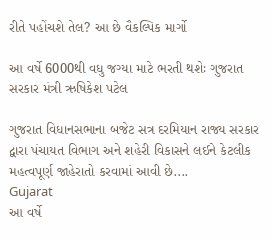રીતે પહોંચશે તેલ? આ છે વૈકલ્પિક માર્ગો

આ વર્ષે 6000થી વધુ જગ્યા માટે ભરતી થશેઃ ગુજરાત સરકાર મંત્રી ઋષિકેશ પટેલ

ગુજરાત વિધાનસભાના બજેટ સત્ર દરમિયાન રાજ્ય સરકાર દ્વારા પંચાયત વિભાગ અને શહેરી વિકાસને લઈને કેટલીક મહત્વપૂર્ણ જાહેરાતો કરવામાં આવી છે....
Gujarat
આ વર્ષે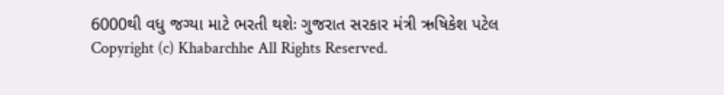6000થી વધુ જગ્યા માટે ભરતી થશેઃ ગુજરાત સરકાર મંત્રી ઋષિકેશ પટેલ
Copyright (c) Khabarchhe All Rights Reserved.